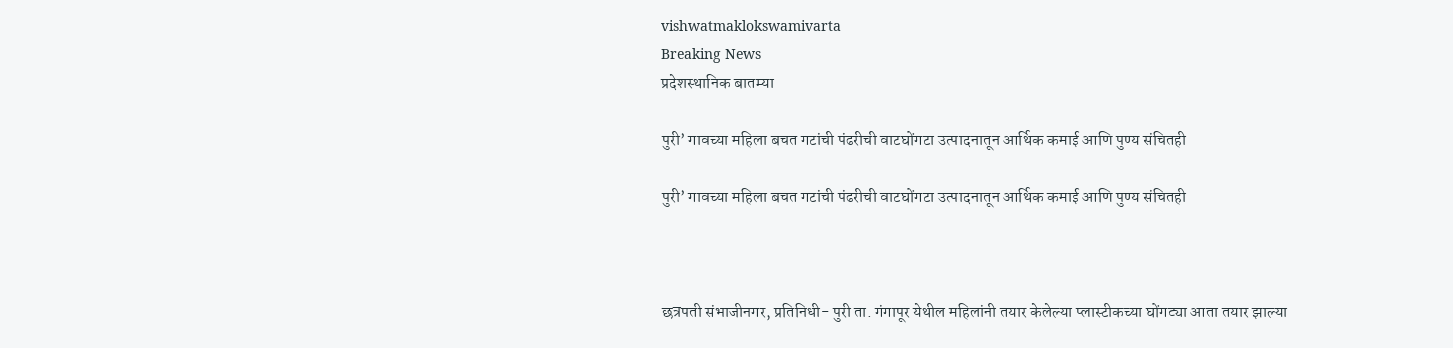vishwatmaklokswamivarta
Breaking News
प्रदेशस्थानिक बातम्या

पुरी’ गावच्या महिला बचत गटांची पंढरीची वाटघोंगटा उत्पादनातून आर्थिक कमाई आणि पुण्य संचितही

पुरी’ गावच्या महिला बचत गटांची पंढरीची वाटघोंगटा उत्पादनातून आर्थिक कमाई आणि पुण्य संचितही



छत्रपती संभाजीनगर, प्रतिनिधी- पुरी ता. गंगापूर येथील महिलांनी तयार केलेल्या प्लास्टीकच्या घोंगट्या आता तयार झाल्या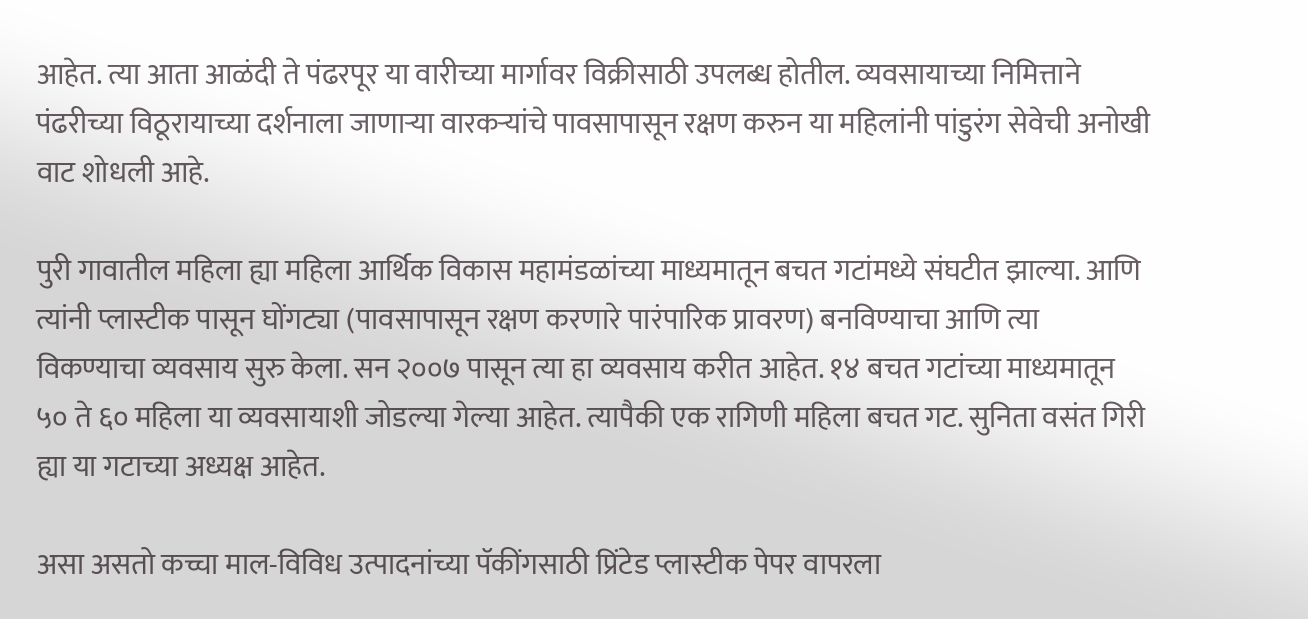आहेत. त्या आता आळंदी ते पंढरपूर या वारीच्या मार्गावर विक्रीसाठी उपलब्ध होतील. व्यवसायाच्या निमित्ताने पंढरीच्या विठूरायाच्या दर्शनाला जाणाऱ्या वारकऱ्यांचे पावसापासून रक्षण करुन या महिलांनी पांडुरंग सेवेची अनोखी वाट शोधली आहे.

पुरी गावातील महिला ह्या महिला आर्थिक विकास महामंडळांच्या माध्यमातून बचत गटांमध्ये संघटीत झाल्या. आणि त्यांनी प्लास्टीक पासून घोंगट्या (पावसापासून रक्षण करणारे पारंपारिक प्रावरण) बनविण्याचा आणि त्या विकण्याचा व्यवसाय सुरु केला. सन २००७ पासून त्या हा व्यवसाय करीत आहेत. १४ बचत गटांच्या माध्यमातून ५० ते ६० महिला या व्यवसायाशी जोडल्या गेल्या आहेत. त्यापैकी एक रागिणी महिला बचत गट. सुनिता वसंत गिरी ह्या या गटाच्या अध्यक्ष आहेत.

असा असतो कच्चा माल-विविध उत्पादनांच्या पॅकींगसाठी प्रिंटेड प्लास्टीक पेपर वापरला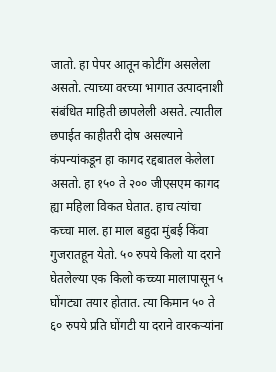जातो. हा पेपर आतून कोटींग असलेला असतो. त्याच्या वरच्या भागात उत्पादनाशी संबंधित माहिती छापलेली असते. त्यातील छपाईत काहीतरी दोष असल्याने कंपन्यांकडून हा कागद रद्दबातल केलेला असतो. हा १५० ते २०० जीएसएम कागद ह्या महिला विकत घेतात. हाच त्यांचा कच्चा माल. हा माल बहुदा मुंबई किंवा गुजरातहून येतो. ५० रुपये किलो या दराने घेतलेल्या एक किलो कच्च्या मालापासून ५ घोंगट्या तयार होतात. त्या किमान ५० ते ६० रुपये प्रति घोंगटी या दराने वारकऱ्यांना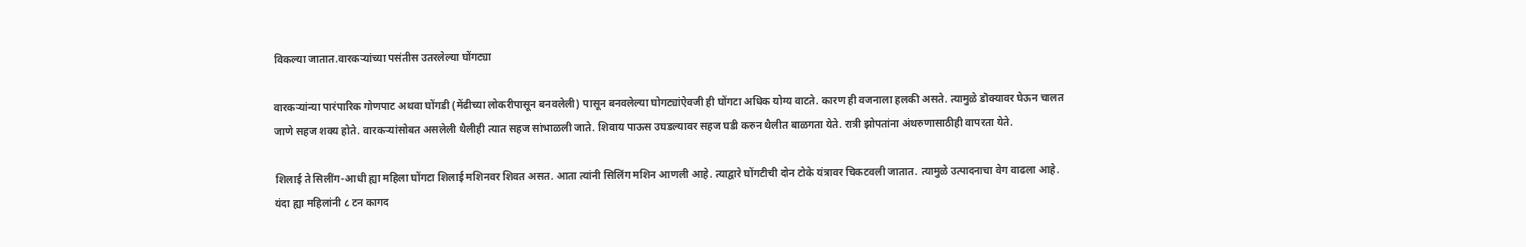विकल्या जातात.वारकऱ्यांच्या पसंतीस उतरलेल्या घोंगट्या

वारकऱ्यांन्या पारंपारिक गोणपाट अथवा घोंगडी (मेंढीच्या लोकरीपासून बनवलेली) पासून बनवलेल्या घोगट्यांऐवजी ही घोंगटा अधिक योग्य वाटते. कारण ही वजनाला हलकी असते. त्यामुळे डॊक्यावर घेऊन चालत जाणे सहज शक्य होते. वारकऱ्यांसोबत असलेली थैलीही त्यात सहज सांभाळली जाते. शिवाय पाऊस उघडल्यावर सहज घडी करुन थैलीत बाळगता येते. रात्री झोपतांना अंथरुणासाठीही वापरता येते.

शिलाई ते सिलींग-आधी ह्या महिला घोंगटा शिलाई मशिनवर शिवत असत. आता त्यांनी सिलिंग मशिन आणली आहे. त्याद्वारे घोंगटीची दोन टोके यंत्रावर चिकटवली जातात. त्यामुळे उत्पादनाचा वेग वाढला आहे. यंदा ह्या महिलांनी ८ टन कागद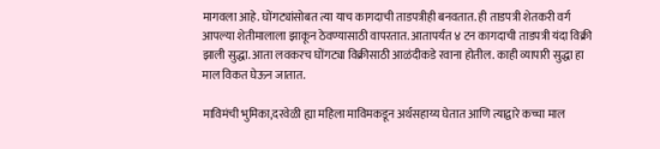मागवला आहे. घोंगट्यांसोबत त्या याच कागदाची ताडपत्रीही बनवतात. ही ताडपत्री शेतकरी वर्ग आपल्या शेतीमालाला झाकून ठेवण्यासाठी वापरतात. आतापर्यंत ४ टन कागदाची ताडपत्री यंदा विक्री झाली सुद्धा. आता लवकरच घोंगट्या विक्रीसाठी आळंदीकडे रवाना होतील. काही व्यापारी सुद्धा हा माल विकत घेऊन जातात.

माविमंची भुमिका,दरवेळी ह्या महिला माविमकडून अर्थसहाय्य घेतात आणि त्याद्वारे कच्चा माल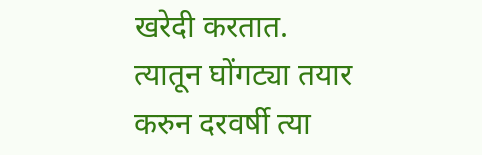खरेदी करतात. त्यातून घोंगट्या तयार करुन दरवर्षी त्या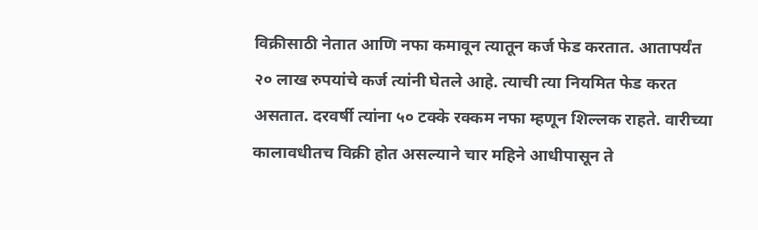विक्रीसाठी नेतात आणि नफा कमावून त्यातून कर्ज फेड करतात. आतापर्यंत २० लाख रुपयांचे कर्ज त्यांनी घेतले आहे. त्याची त्या नियमित फेड करत असतात. दरवर्षी त्यांना ५० टक्के रक्कम नफा म्हणून शिल्लक राहते. वारीच्या कालावधीतच विक्री होत असल्याने चार महिने आधीपासून ते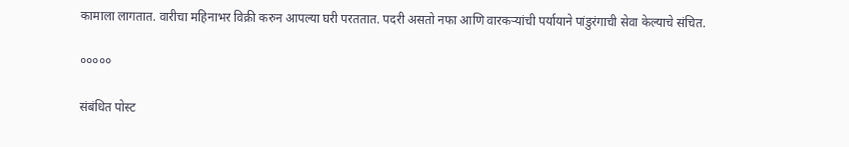कामाला लागतात. वारीचा महिनाभर विक्री करुन आपल्या घरी परततात. पदरी असतो नफा आणि वारकऱ्यांची पर्यायाने पांडुरंगाची सेवा केल्याचे संचित.

०००००

संबंधित पोस्ट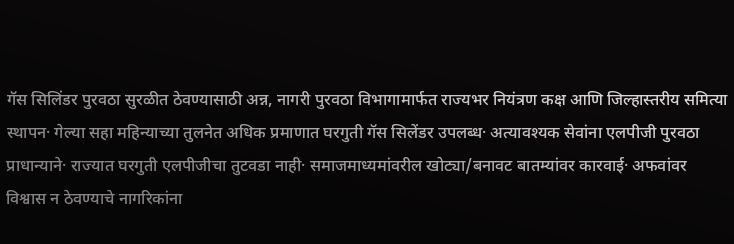गॅस सिलिंडर पुरवठा सुरळीत ठेवण्यासाठी अन्न, नागरी पुरवठा विभागामार्फत राज्यभर नियंत्रण कक्ष आणि जिल्हास्तरीय समित्या स्थापन· गेल्या सहा महिन्याच्या तुलनेत अधिक प्रमाणात घरगुती गॅस सिलेंडर उपलब्ध· अत्यावश्यक सेवांना एलपीजी पुरवठा प्राधान्याने· राज्यात घरगुती एलपीजीचा तुटवडा नाही· समाजमाध्यमांवरील खोट्या/बनावट बातम्यांवर कारवाई· अफवांवर विश्वास न ठेवण्याचे नागरिकांना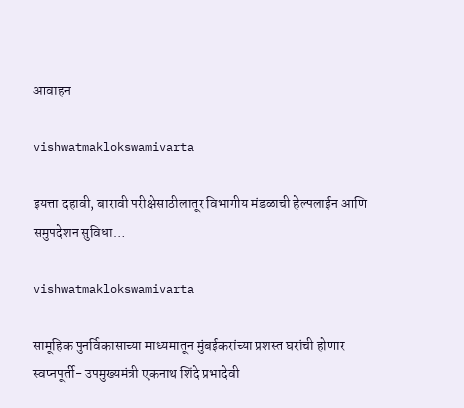आवाहन

vishwatmaklokswamivarta

इयत्ता दहावी, बारावी परीक्षेसाठीलातूर विभागीय मंडळाची हेल्पलाईन आणि समुपदेशन सुविधा…

vishwatmaklokswamivarta

सामूहिक पुनर्विकासाच्या माध्यमातून मुंबईकरांच्या प्रशस्त घरांची होणार स्वप्नपूर्ती- उपमुख्यमंत्री एकनाथ शिंदे प्रभादेवी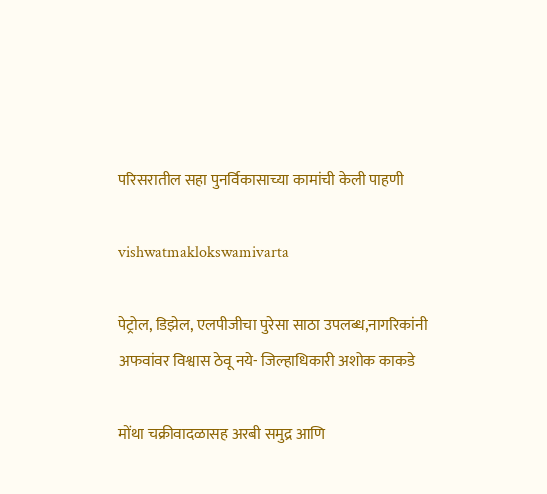परिसरातील सहा पुनर्विकासाच्या कामांची केली पाहणी

vishwatmaklokswamivarta

पेट्रोल, डिझेल, एलपीजीचा पुरेसा साठा उपलब्ध,नागरिकांनी अफवांवर विश्वास ठेवू नये- जिल्हाधिकारी अशोक काकडे

मोंथा चक्रीवादळासह अरबी समुद्र आणि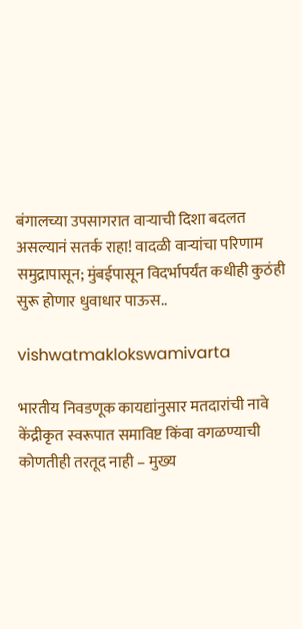बंगालच्या उपसागरात वाऱ्याची दिशा बदलत असल्यानं सतर्क राहा! वादळी वाऱ्यांचा परिणाम समुद्रापासून; मुंबईपासून विदर्भापर्यंत कधीही कुठंही सुरू होणार धुवाधार पाऊस..

vishwatmaklokswamivarta

भारतीय निवडणूक कायद्यांनुसार मतदारांची नावे केंद्रीकृत स्वरूपात समाविष्ट किंवा वगळण्याची कोणतीही तरतूद नाही – मुख्य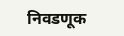निवडणूक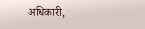अधिकारी,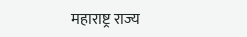महाराष्ट्र राज्य